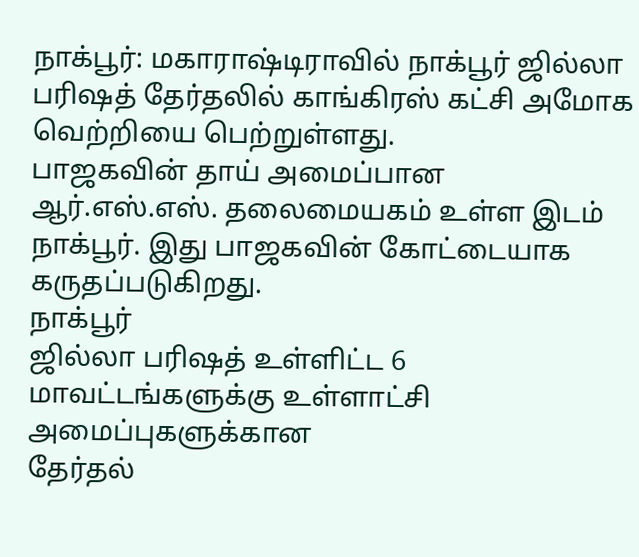நாக்பூர்: மகாராஷ்டிராவில் நாக்பூர் ஜில்லா பரிஷத் தேர்தலில் காங்கிரஸ் கட்சி அமோக வெற்றியை பெற்றுள்ளது.
பாஜகவின் தாய் அமைப்பான ஆர்.எஸ்.எஸ். தலைமையகம் உள்ள இடம் நாக்பூர். இது பாஜகவின் கோட்டையாக கருதப்படுகிறது.
நாக்பூர்
ஜில்லா பரிஷத் உள்ளிட்ட 6 மாவட்டங்களுக்கு உள்ளாட்சி அமைப்புகளுக்கான
தேர்தல்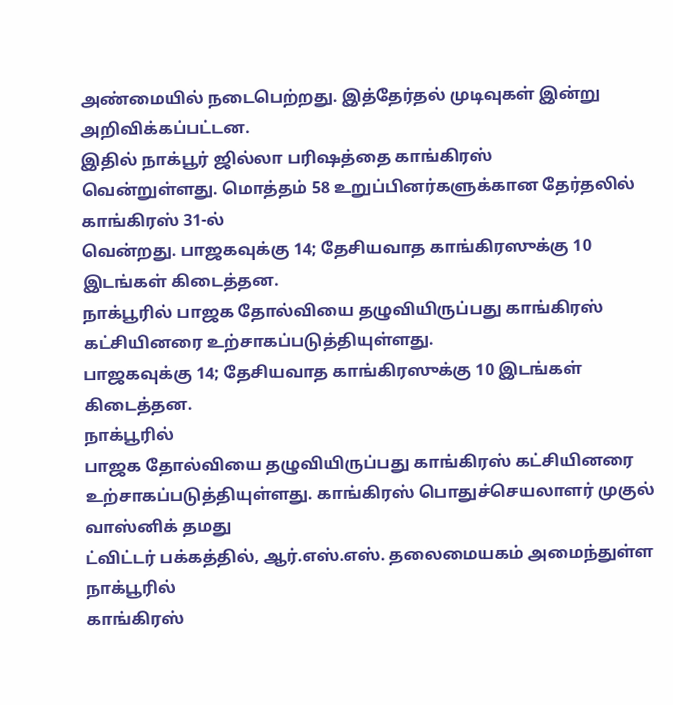அண்மையில் நடைபெற்றது. இத்தேர்தல் முடிவுகள் இன்று
அறிவிக்கப்பட்டன.
இதில் நாக்பூர் ஜில்லா பரிஷத்தை காங்கிரஸ்
வென்றுள்ளது. மொத்தம் 58 உறுப்பினர்களுக்கான தேர்தலில் காங்கிரஸ் 31-ல்
வென்றது. பாஜகவுக்கு 14; தேசியவாத காங்கிரஸுக்கு 10 இடங்கள் கிடைத்தன.
நாக்பூரில் பாஜக தோல்வியை தழுவியிருப்பது காங்கிரஸ் கட்சியினரை உற்சாகப்படுத்தியுள்ளது.
பாஜகவுக்கு 14; தேசியவாத காங்கிரஸுக்கு 10 இடங்கள் கிடைத்தன.
நாக்பூரில்
பாஜக தோல்வியை தழுவியிருப்பது காங்கிரஸ் கட்சியினரை
உற்சாகப்படுத்தியுள்ளது. காங்கிரஸ் பொதுச்செயலாளர் முகுல் வாஸ்னிக் தமது
ட்விட்டர் பக்கத்தில், ஆர்.எஸ்.எஸ். தலைமையகம் அமைந்துள்ள நாக்பூரில்
காங்கிரஸ்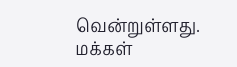வென்றுள்ளது. மக்கள்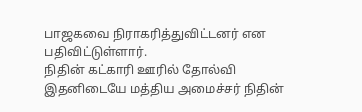பாஜகவை நிராகரித்துவிட்டனர் என
பதிவிட்டுள்ளார்.
நிதின் கட்காரி ஊரில் தோல்வி
இதனிடையே மத்திய அமைச்சர் நிதின்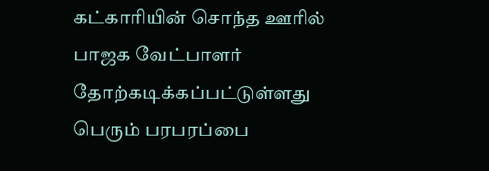கட்காரியின் சொந்த ஊரில் பாஜக வேட்பாளர் தோற்கடிக்கப்பட்டுள்ளது பெரும் பரபரப்பை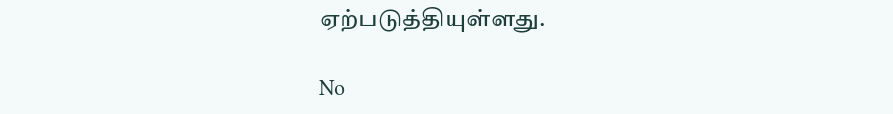ஏற்படுத்தியுள்ளது.

No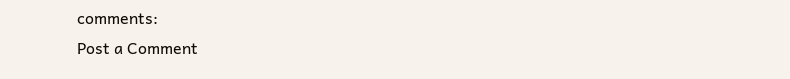comments:
Post a Comment